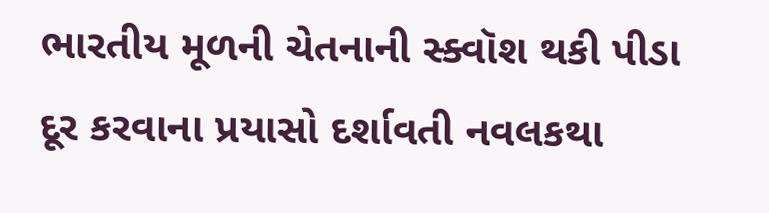ભારતીય મૂળની ચેતનાની સ્ક્વૉશ થકી પીડા દૂર કરવાના પ્રયાસો દર્શાવતી નવલકથા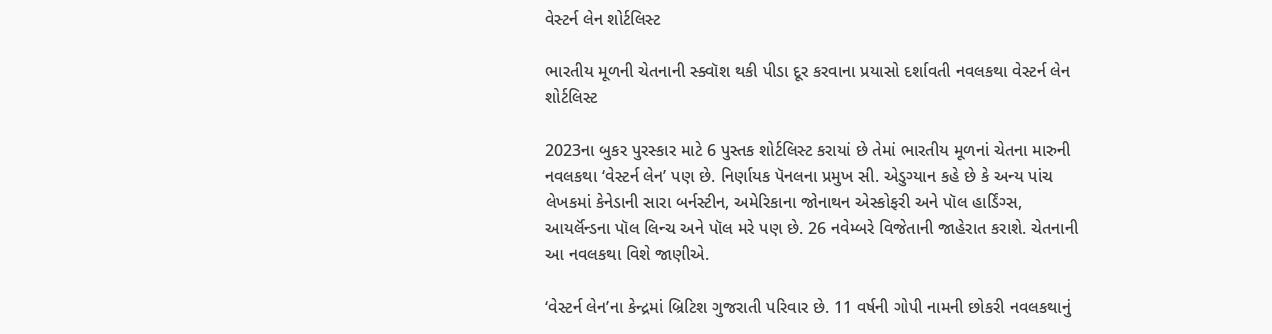વેસ્ટર્ન લેન શોર્ટલિસ્ટ

ભારતીય મૂળની ચેતનાની સ્ક્વૉશ થકી પીડા દૂર કરવાના પ્રયાસો દર્શાવતી નવલકથા વેસ્ટર્ન લેન શોર્ટલિસ્ટ

2023ના બુકર પુરસ્કાર માટે 6 પુસ્તક શોર્ટલિસ્ટ કરાયાં છે તેમાં ભારતીય મૂળનાં ચેતના મારુની નવલકથા ‘વેસ્ટર્ન લેન’ પણ છે. નિર્ણાયક પૅનલના પ્રમુખ સી. એડુગ્યાન કહે છે કે અન્ય પાંચ લેખકમાં કેનેડાની સારા બર્નસ્ટીન, અમેરિકાના જોનાથન એસ્કોફરી અને પૉલ હાર્ડિંગ્સ, આયર્લૅન્ડના પૉલ લિન્ચ અને પૉલ મરે પણ છે. 26 નવેમ્બરે વિજેતાની જાહેરાત કરાશે. ચેતનાની આ નવલકથા વિશે જાણીએ.

‘વેસ્ટર્ન લેન’ના કેન્દ્રમાં બ્રિટિશ ગુજરાતી પરિવાર છે. 11 વર્ષની ગોપી નામની છોકરી નવલકથાનું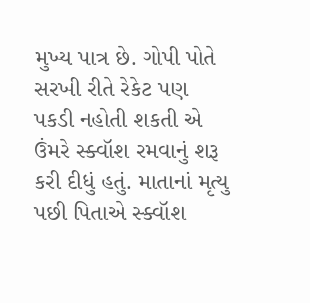મુખ્ય પાત્ર છે. ગોપી પોતે સરખી રીતે રેકેટ પણ પકડી નહોતી શકતી એ ઉંમરે સ્ક્વૉશ રમવાનું શરૂ કરી દીધું હતું. માતાનાં મૃત્યુ પછી પિતાએ સ્ક્વૉશ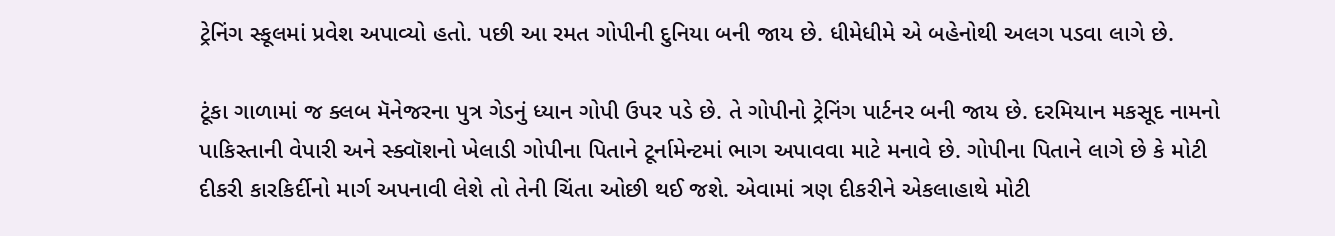ટ્રેનિંગ સ્કૂલમાં પ્રવેશ અપાવ્યો હતો. પછી આ રમત ગોપીની દુનિયા બની જાય છે. ધીમેધીમે એ બહેનોથી અલગ પડવા લાગે છે.

ટૂંકા ગાળામાં જ ક્લબ મૅનેજરના પુત્ર ગેડનું ધ્યાન ગોપી ઉપર પડે છે. તે ગોપીનો ટ્રેનિંગ પાર્ટનર બની જાય છે. દરમિયાન મકસૂદ નામનો પાકિસ્તાની વેપારી અને સ્ક્વૉશનો ખેલાડી ગોપીના પિતાને ટૂર્નામેન્ટમાં ભાગ અપાવવા માટે મનાવે છે. ગોપીના પિતાને લાગે છે કે મોટી દીકરી કારકિર્દીનો માર્ગ અપનાવી લેશે તો તેની ચિંતા ઓછી થઈ જશે. એવામાં ત્રણ દીકરીને એકલાહાથે મોટી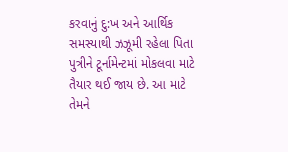કરવાનું દુ:ખ અને આર્થિક સમસ્યાથી ઝઝૂમી રહેલા પિતા પુત્રીને ટૂર્નામેન્ટમાં મોકલવા માટે તૈયાર થઈ જાય છે. આ માટે તેમને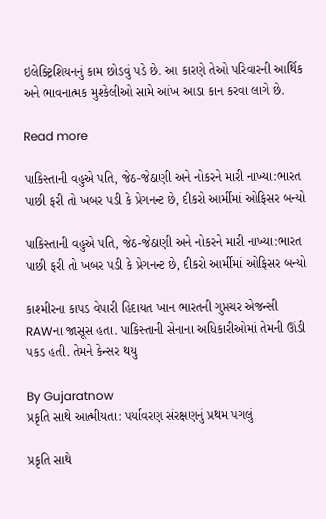ઇલેક્ટ્રિશિયનનું કામ છોડવું પડે છે. આ કારણે તેઓ પરિવારની આર્થિક અને ભાવનાત્મક મુશ્કેલીઓ સામે આંખ આડા કાન કરવા લાગે છે.

Read more

પાકિસ્તાની વહુએ પતિ, જેઠ-જેઠાણી અને નોકરને મારી નાખ્યા:ભારત પાછી ફરી તો ખબર પડી કે પ્રેગનન્ટ છે, દીકરો આર્મીમાં ઓફિસર બન્યો

પાકિસ્તાની વહુએ પતિ, જેઠ-જેઠાણી અને નોકરને મારી નાખ્યા:ભારત પાછી ફરી તો ખબર પડી કે પ્રેગનન્ટ છે, દીકરો આર્મીમાં ઓફિસર બન્યો

કાશ્મીરના કાપડ વેપારી હિદાયત ખાન ભારતની ગુપ્તચર એજન્સી RAWના જાસૂસ હતા. પાકિસ્તાની સેનાના અધિકારીઓમાં તેમની ઊંડી પકડ હતી. તેમને કેન્સર થયુ

By Gujaratnow
પ્રકૃતિ સાથે આત્મીયતા: પર્યાવરણ સંરક્ષણનું પ્રથમ પગલું

પ્રકૃતિ સાથે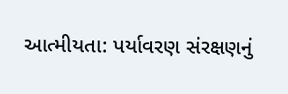આત્મીયતા: પર્યાવરણ સંરક્ષણનું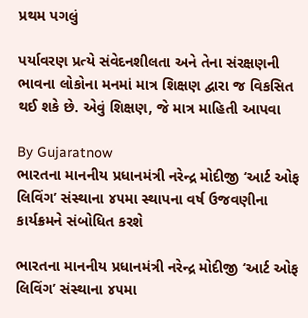પ્રથમ પગલું

પર્યાવરણ પ્રત્યે સંવેદનશીલતા અને તેના સંરક્ષણની ભાવના લોકોના મનમાં માત્ર શિક્ષણ દ્વારા જ વિકસિત થઈ શકે છે. એવું શિક્ષણ, જે માત્ર માહિતી આપવા

By Gujaratnow
ભારતના માનનીય પ્રધાનમંત્રી નરેન્દ્ર મોદીજી ‘આર્ટ ઓફ લિવિંગ’ સંસ્થાના ૪૫મા સ્થાપના વર્ષ ઉજવણીના કાર્યક્રમને સંબોધિત કરશે

ભારતના માનનીય પ્રધાનમંત્રી નરેન્દ્ર મોદીજી ‘આર્ટ ઓફ લિવિંગ’ સંસ્થાના ૪૫મા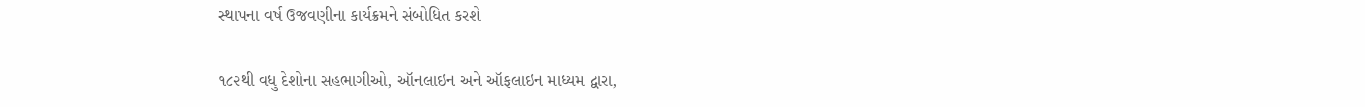સ્થાપના વર્ષ ઉજવણીના કાર્યક્રમને સંબોધિત કરશે

૧૮૨થી વધુ દેશોના સહભાગીઓ, ઑનલાઇન અને ઑફલાઇન માધ્યમ દ્વારા,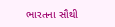ભારતના સૌથી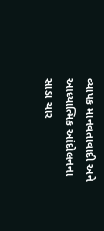વ્યાપક માનવતાવાદી અને આધ્યાત્મિક આંદોલનના સાડા ચાર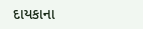દાયકાના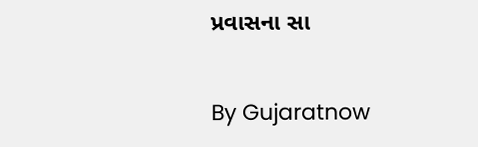પ્રવાસના સા

By Gujaratnow